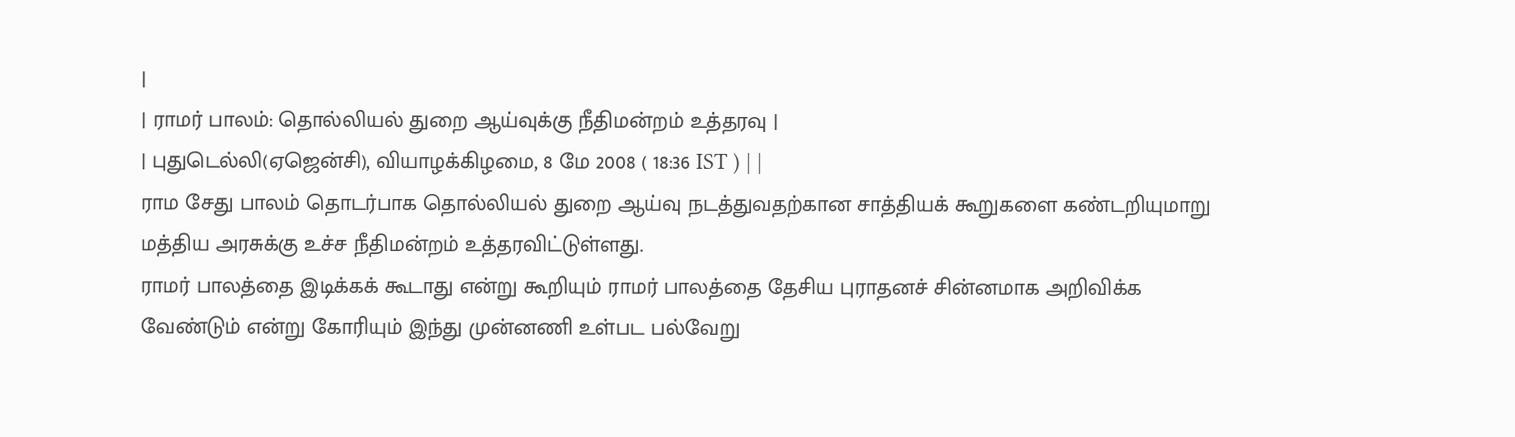|
| ராமர் பாலம்: தொல்லியல் துறை ஆய்வுக்கு நீதிமன்றம் உத்தரவு |
| புதுடெல்லி(ஏஜென்சி), வியாழக்கிழமை, 8 மே 2008 ( 18:36 IST ) | |
ராம சேது பாலம் தொடர்பாக தொல்லியல் துறை ஆய்வு நடத்துவதற்கான சாத்தியக் கூறுகளை கண்டறியுமாறு மத்திய அரசுக்கு உச்ச நீதிமன்றம் உத்தரவிட்டுள்ளது.
ராமர் பாலத்தை இடிக்கக் கூடாது என்று கூறியும் ராமர் பாலத்தை தேசிய புராதனச் சின்னமாக அறிவிக்க வேண்டும் என்று கோரியும் இந்து முன்னணி உள்பட பல்வேறு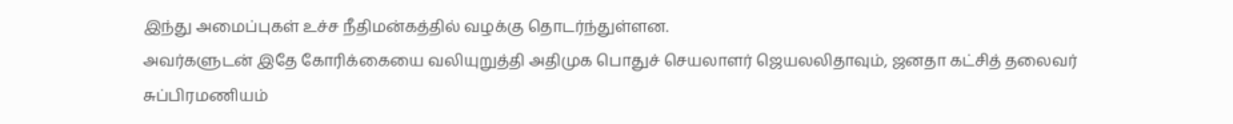இந்து அமைப்புகள் உச்ச நீதிமன்கத்தில் வழக்கு தொடர்ந்துள்ளன.
அவர்களுடன் இதே கோரிக்கையை வலியுறுத்தி அதிமுக பொதுச் செயலாளர் ஜெயலலிதாவும், ஜனதா கட்சித் தலைவர் சுப்பிரமணியம்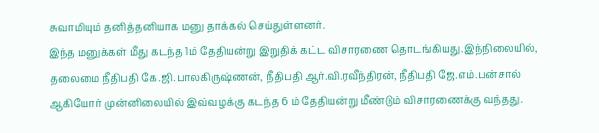சுவாமியும் தனித்தனியாக மனு தாக்கல் செய்துள்ளனர்.
இந்த மனுக்கள் மீது கடந்த 1ம் தேதியன்று இறுதிக் கட்ட விசாரணை தொடங்கியது.இந்நிலையில், தலைமை நீதிபதி கே.ஜி.பாலகிருஷ்ணன், நீதிபதி ஆர்.வி.ரவீந்திரன், நீதிபதி ஜே.எம்.பன்சால் ஆகியோர் முன்னிலையில் இவ்வழக்கு கடந்த 6 ம் தேதியன்று மீண்டும் விசாரணைக்கு வந்தது.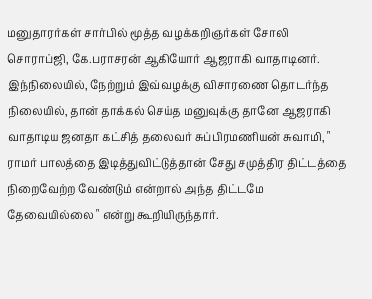மனுதாரர்கள் சார்பில் மூத்த வழக்கறிஞர்கள் சோலி சொராப்ஜி, கே.பராசரன் ஆகியோர் ஆஜராகி வாதாடினர்.
இந்நிலையில், நேற்றும் இவ்வழக்கு விசாரணை தொடர்ந்த நிலையில், தான் தாக்கல் செய்த மனுவுக்கு தானே ஆஜராகி வாதாடிய ஜனதா கட்சித் தலைவர் சுப்பிரமணியன் சுவாமி, " ராமர் பாலத்தை இடித்துவிட்டுத்தான் சேது சமுத்திர திட்டத்தை நிறைவேற்ற வேண்டும் என்றால் அந்த திட்டமே தேவையில்லை " என்று கூறியிருந்தார்.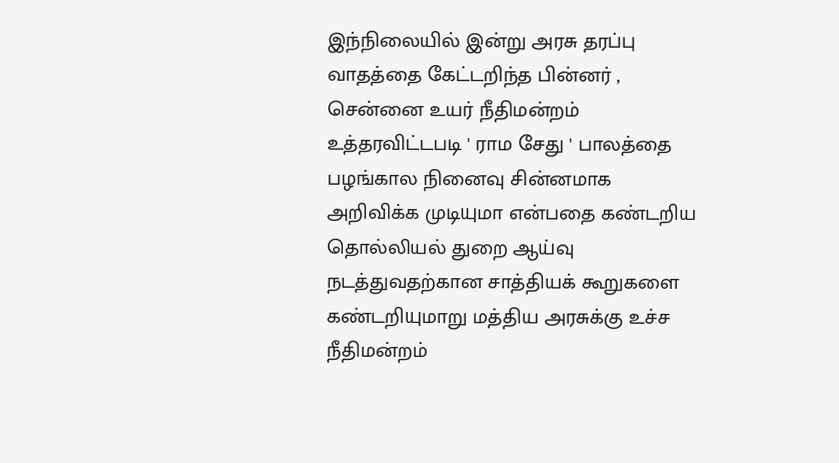இந்நிலையில் இன்று அரசு தரப்பு வாதத்தை கேட்டறிந்த பின்னர் , சென்னை உயர் நீதிமன்றம் உத்தரவிட்டபடி ' ராம சேது ' பாலத்தை பழங்கால நினைவு சின்னமாக அறிவிக்க முடியுமா என்பதை கண்டறிய தொல்லியல் துறை ஆய்வு நடத்துவதற்கான சாத்தியக் கூறுகளை கண்டறியுமாறு மத்திய அரசுக்கு உச்ச நீதிமன்றம்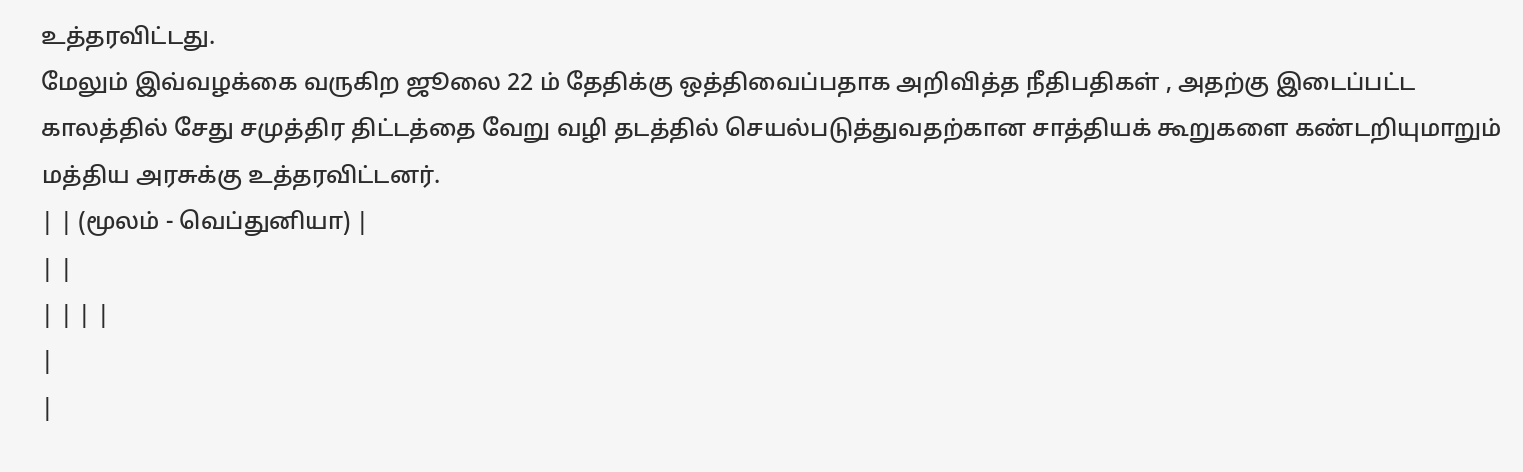உத்தரவிட்டது.
மேலும் இவ்வழக்கை வருகிற ஜூலை 22 ம் தேதிக்கு ஒத்திவைப்பதாக அறிவித்த நீதிபதிகள் , அதற்கு இடைப்பட்ட காலத்தில் சேது சமுத்திர திட்டத்தை வேறு வழி தடத்தில் செயல்படுத்துவதற்கான சாத்தியக் கூறுகளை கண்டறியுமாறும் மத்திய அரசுக்கு உத்தரவிட்டனர்.
| | (மூலம் - வெப்துனியா) |
| |
| | | |
|
|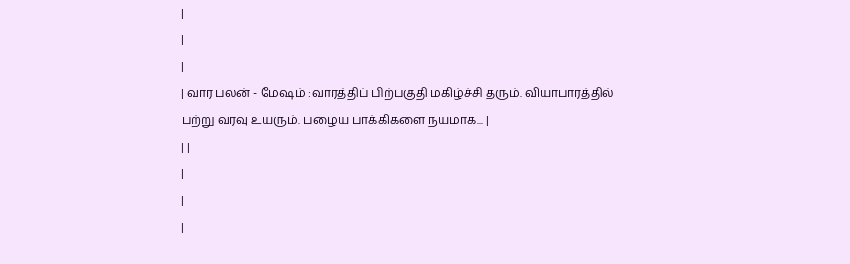|
|
|
| வார பலன் - மேஷம் :வாரத்திப் பிற்பகுதி மகிழ்ச்சி தரும். வியாபாரத்தில் பற்று வரவு உயரும். பழைய பாக்கிகளை நயமாக... |
| |
|
|
|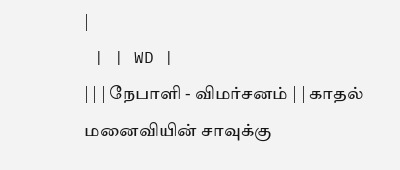|
 | | WD |
| | | நேபாளி - விமர்சனம் | | காதல் மனைவியின் சாவுக்கு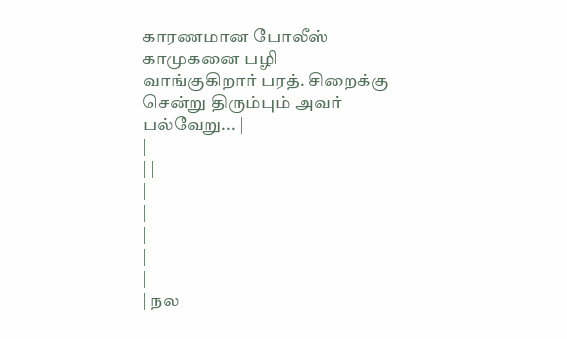காரணமான போலீஸ் காமுகனை பழி வாங்குகிறார் பரத். சிறைக்கு சென்று திரும்பும் அவர் பல்வேறு... |
|
| |
|
|
|
|
|
| நல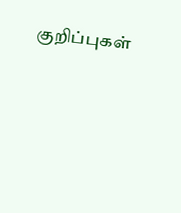குறிப்புகள்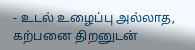- உடல் உழைப்பு அல்லாத, கற்பனை திறனுடன்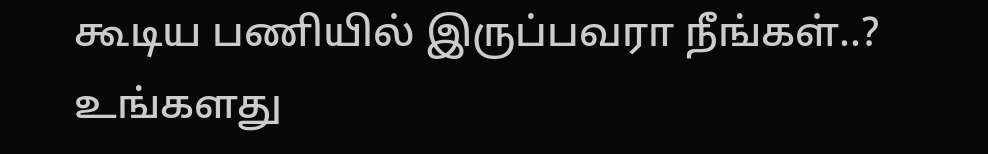கூடிய பணியில் இருப்பவரா நீங்கள்..?
உங்களது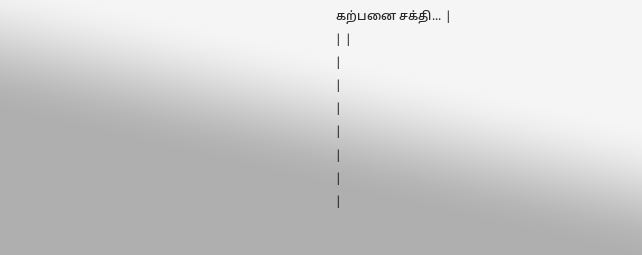கற்பனை சக்தி... |
| |
|
|
|
|
|
|
|